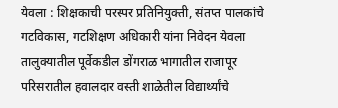येवला : शिक्षकाची परस्पर प्रतिनियुक्ती, संतप्त पालकांचे गटविकास, गटशिक्षण अधिकारी यांना निवेदन येवला तालुक्यातील पूर्वेकडील डोंगराळ भागातील राजापूर परिसरातील हवालदार वस्ती शाळेतील विद्यार्थ्यांचे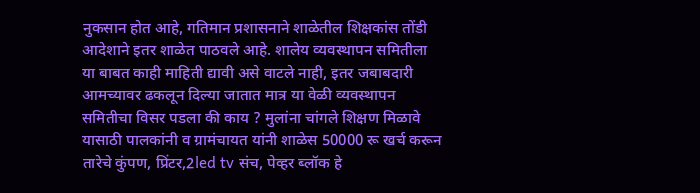नुकसान होत आहे, गतिमान प्रशासनाने शाळेतील शिक्षकांस तोंडी आदेशाने इतर शाळेत पाठवले आहे. शालेय व्यवस्थापन समितीला या बाबत काही माहिती द्यावी असे वाटले नाही, इतर जबाबदारी आमच्यावर ढकलून दिल्या जातात मात्र या वेळी व्यवस्थापन समितीचा विसर पडला की काय ? मुलांना चांगले शिक्षण मिळावे यासाठी पालकांनी व ग्रामंचायत यांनी शाळेस 50000 रू खर्च करून तारेचे कुंपण, प्रिंटर,2led tv संच, पेव्हर ब्लॉक हे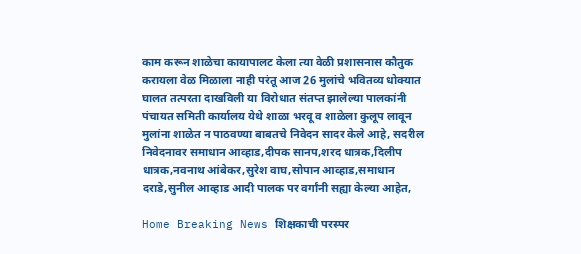काम करून शाळेचा कायापालट केला त्या वेळी प्रशासनास कौतुक करायला वेळ मिळाला नाही परंतू आज 26 मुलांचे भवितव्य धोक्यात घालत तत्परता दाखविली या विरोधात संतप्त झालेल्या पालकांनी पंचायत समिती कार्यालय येथे शाळा भरवू व शाळेला कुलूप लावून मुलांना शाळेत न पाठवण्या बाबतचे निवेदन सादर केले आहे, सदरील निवेदनावर समाधान आव्हाड,दीपक सानप,शरद धात्रक,दिलीप धात्रक,नवनाथ आंबेकर,सुरेश वाघ,सोपान आव्हाड,समाधान दराडे,सुनील आव्हाड आदी पालक पर वर्गांनी सह्या केल्या आहेत,

Home Breaking News शिक्षकाची परस्पर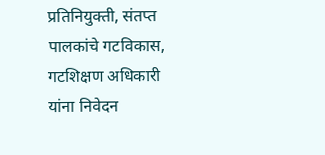प्रतिनियुक्ती, संतप्त पालकांचे गटविकास, गटशिक्षण अधिकारी यांना निवेदन